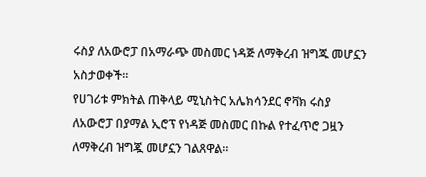ሩስያ ለአውሮፓ በአማራጭ መስመር ነዳጅ ለማቅረብ ዝግጁ መሆኗን አስታወቀች።
የሀገሪቱ ምክትል ጠቅላይ ሚኒስትር አሌክሳንደር ኖቫክ ሩስያ ለአውሮፓ በያማል ኢሮፕ የነዳጅ መስመር በኩል የተፈጥሮ ጋዟን ለማቅረብ ዝግጇ መሆኗን ገልጸዋል።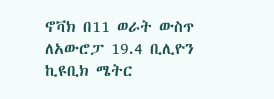ኖቫክ በ11 ወራት ውስጥ ለአውሮፓ 19.4 ቢሊዮን ኪዩቢክ ሜትር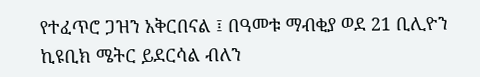የተፈጥሮ ጋዝን አቅርበናል ፤ በዓመቱ ማብቂያ ወደ 21 ቢሊዮን ኪዩቢክ ሜትር ይደርሳል ብለን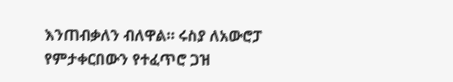እንጠብቃለን ብለዋል። ሩስያ ለአውሮፓ የምታቀርበውን የተፈጥሮ ጋዝ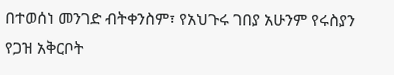በተወሰነ መንገድ ብትቀንስም፣ የአህጉሩ ገበያ አሁንም የሩስያን የጋዝ አቅርቦት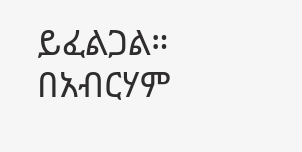ይፈልጋል።
በአብርሃም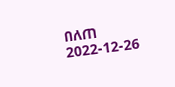በለጠ
2022-12-26